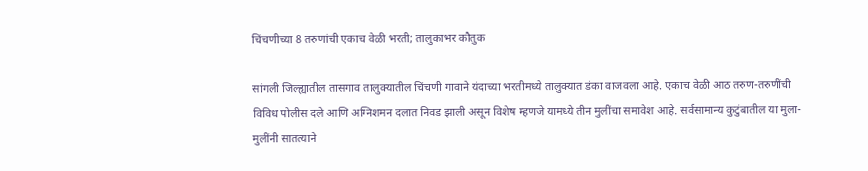चिंचणीच्या 8 तरुणांची एकाच वेळी भरती; तालुकाभर कौतुक

सांगली जिल्ह्यातील तासगाव तालुक्यातील चिंचणी गावाने यंदाच्या भरतीमध्ये तालुक्यात डंका वाजवला आहे. एकाच वेळी आठ तरुण-तरुणींची विविध पोलीस दले आणि अग्निशमन दलात निवड झाली असून विशेष म्हणजे यामध्ये तीन मुलींचा समावेश आहे. सर्वसामान्य कुटुंबातील या मुला-मुलींनी सातत्याने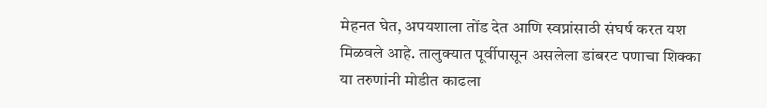मेहनत घेत, अपयशाला तोंड देत आणि स्वप्नांसाठी संघर्ष करत यश मिळवले आहे. तालुक्यात पूर्वीपासून असलेला डांबरट पणाचा शिक्का या तरुणांनी मोडीत काढला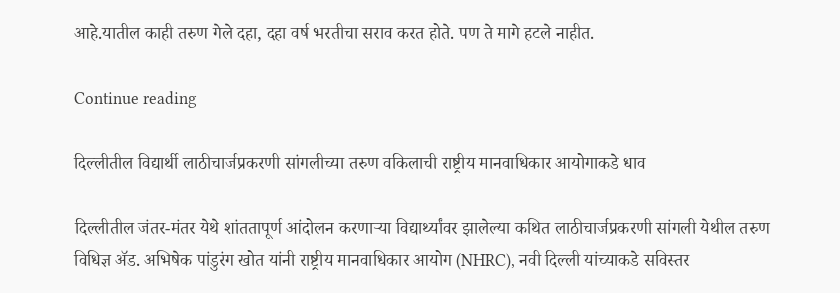आहे.यातील काही तरुण गेले दहा, दहा वर्ष भरतीचा सराव करत होते. पण ते मागे हटले नाहीत.

Continue reading

दिल्लीतील विद्यार्थी लाठीचार्जप्रकरणी सांगलीच्या तरुण वकिलाची राष्ट्रीय मानवाधिकार आयोगाकडे धाव

दिल्लीतील जंतर-मंतर येथे शांततापूर्ण आंदोलन करणाऱ्या विद्यार्थ्यांवर झालेल्या कथित लाठीचार्जप्रकरणी सांगली येथील तरुण विधिज्ञ ॲड. अभिषेक पांडुरंग खोत यांनी राष्ट्रीय मानवाधिकार आयोग (NHRC), नवी दिल्ली यांच्याकडे सविस्तर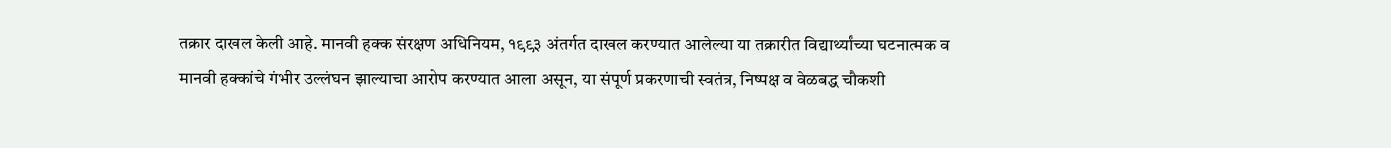तक्रार दाखल केली आहे. मानवी हक्क संरक्षण अधिनियम, १९९३ अंतर्गत दाखल करण्यात आलेल्या या तक्रारीत विद्यार्थ्यांच्या घटनात्मक व मानवी हक्कांचे गंभीर उल्लंघन झाल्याचा आरोप करण्यात आला असून, या संपूर्ण प्रकरणाची स्वतंत्र, निष्पक्ष व वेळबद्ध चौकशी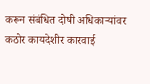करून संबंधित दोषी अधिकाऱ्यांवर कठोर कायदेशीर कारवाई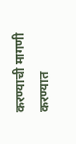करण्याची मागणी करण्यात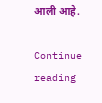आली आहे.

Continue reading